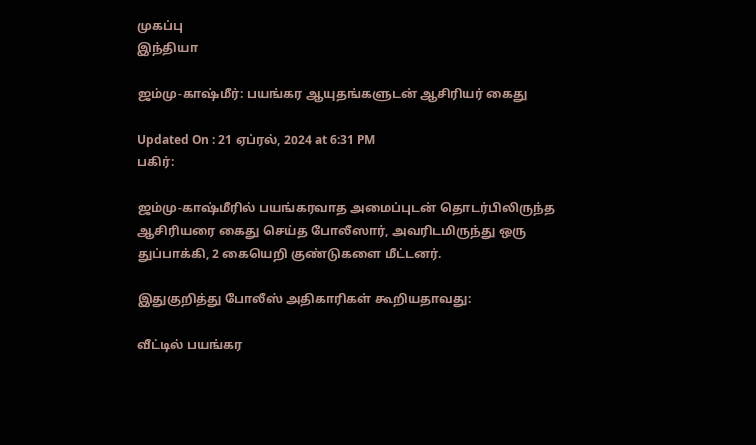முகப்பு
இந்தியா

ஜம்மு-காஷ்மீர்: பயங்கர ஆயுதங்களுடன் ஆசிரியர் கைது

Updated On : 21 ஏப்ரல், 2024 at 6:31 PM
பகிர்:

ஜம்மு-காஷ்மீரில் பயங்கரவாத அமைப்புடன் தொடர்பிலிருந்த ஆசிரியரை கைது செய்த போலீஸார், அவரிடமிருந்து ஒரு துப்பாக்கி, 2 கையெறி குண்டுகளை மீட்டனர்.

இதுகுறித்து போலீஸ் அதிகாரிகள் கூறியதாவது:

வீட்டில் பயங்கர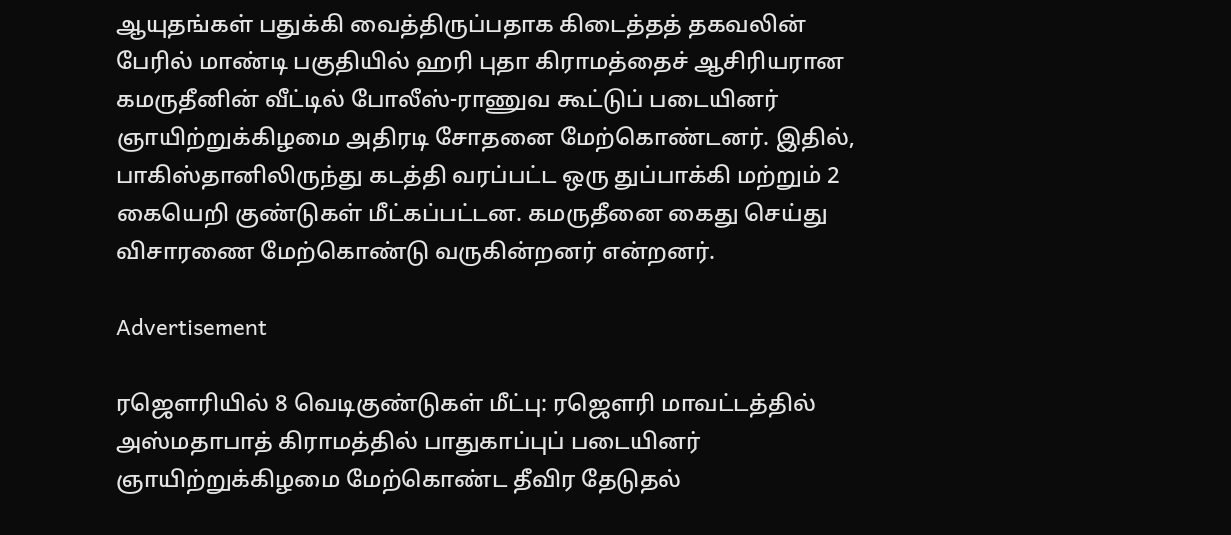ஆயுதங்கள் பதுக்கி வைத்திருப்பதாக கிடைத்தத் தகவலின் பேரில் மாண்டி பகுதியில் ஹரி புதா கிராமத்தைச் ஆசிரியரான கமருதீனின் வீட்டில் போலீஸ்-ராணுவ கூட்டுப் படையினர் ஞாயிற்றுக்கிழமை அதிரடி சோதனை மேற்கொண்டனர். இதில், பாகிஸ்தானிலிருந்து கடத்தி வரப்பட்ட ஒரு துப்பாக்கி மற்றும் 2 கையெறி குண்டுகள் மீட்கப்பட்டன. கமருதீனை கைது செய்து விசாரணை மேற்கொண்டு வருகின்றனர் என்றனர்.

Advertisement

ரஜெளரியில் 8 வெடிகுண்டுகள் மீட்பு: ரஜெளரி மாவட்டத்தில் அஸ்மதாபாத் கிராமத்தில் பாதுகாப்புப் படையினர் ஞாயிற்றுக்கிழமை மேற்கொண்ட தீவிர தேடுதல்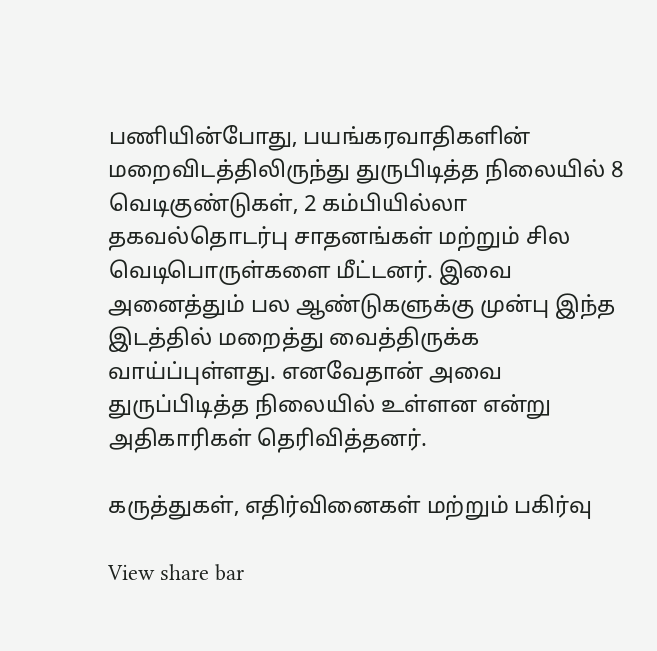பணியின்போது, பயங்கரவாதிகளின் மறைவிடத்திலிருந்து துருபிடித்த நிலையில் 8 வெடிகுண்டுகள், 2 கம்பியில்லா தகவல்தொடர்பு சாதனங்கள் மற்றும் சில வெடிபொருள்களை மீட்டனர். இவை அனைத்தும் பல ஆண்டுகளுக்கு முன்பு இந்த இடத்தில் மறைத்து வைத்திருக்க வாய்ப்புள்ளது. எனவேதான் அவை துருப்பிடித்த நிலையில் உள்ளன என்று அதிகாரிகள் தெரிவித்தனர்.

கருத்துகள், எதிர்வினைகள் மற்றும் பகிர்வு

View share bar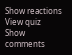Show reactions
View quiz
Show comments